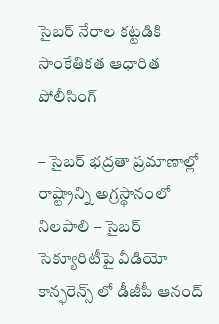సైబర్ నేరాల కట్టడికి సాంకేతికత ఆధారిత పోలీసింగ్

– సైబర్ భద్రతా ప్రమాణాల్లో రాష్ట్రాన్ని అగ్రస్థానంలో నిలపాలి – సైబర్ సెక్యూరిటీపై వీడియో కాన్ఫరెన్స్ లో డీజీపీ ఆనంద్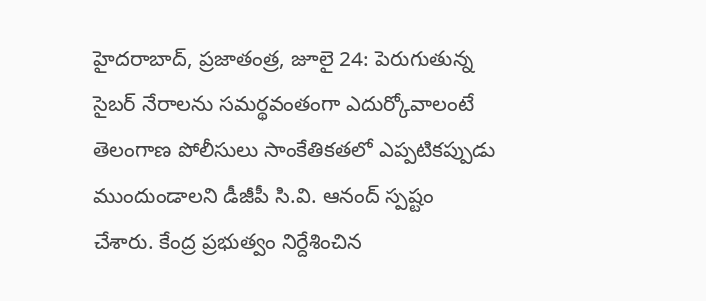హైదరాబాద్, ప్రజాతంత్ర, జూలై 24: పెరుగుతున్న సైబర్ నేరాలను సమర్థవంతంగా ఎదుర్కోవాలంటే తెలంగాణ పోలీసులు సాంకేతికతలో ఎప్పటికప్పుడు ముందుండాలని డీజీపీ సి.వి. ఆనంద్ స్పష్టం చేశారు. కేంద్ర ప్రభుత్వం నిర్దేశించిన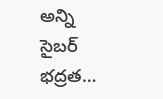అన్ని సైబర్ భద్రత…